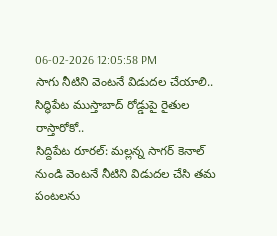06-02-2026 12:05:58 PM
సాగు నీటిని వెంటనే విడుదల చేయాలి..
సిద్ధిపేట ముస్తాబాద్ రోడ్డుపై రైతుల రాస్తారోకో..
సిద్దిపేట రూరల్: మల్లన్న సాగర్ కెనాల్ నుండి వెంటనే నీటిని విడుదల చేసి తమ పంటలను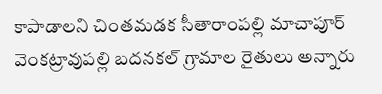కాపాడాలని చింతమడక సీతారాంపల్లి మాచాపూర్ వెంకట్రావుపల్లి బదనకల్ గ్రామాల రైతులు అన్నారు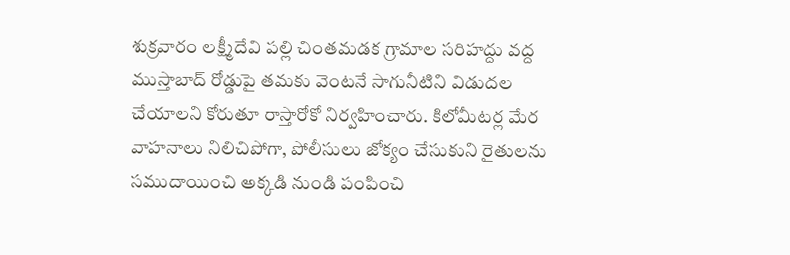శుక్రవారం లక్ష్మీదేవి పల్లి చింతమడక గ్రామాల సరిహద్దు వద్ద ముస్తాబాద్ రోడ్డుపై తమకు వెంటనే సాగునీటిని విడుదల చేయాలని కోరుతూ రాస్తారోకో నిర్వహించారు. కిలోమీటర్ల మేర వాహనాలు నిలిచిపోగా, పోలీసులు జోక్యం చేసుకుని రైతులను సముదాయించి అక్కడి నుండి పంపించి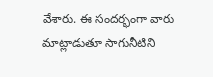వేశారు. ఈ సందర్భంగా వారు మాట్లాడుతూ సాగునీటిని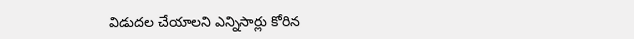విడుదల చేయాలని ఎన్నిసార్లు కోరిన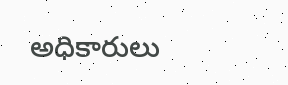అధికారులు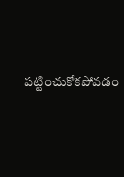పట్టించుకోకపోవడం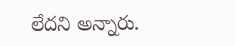లేదని అన్నారు.